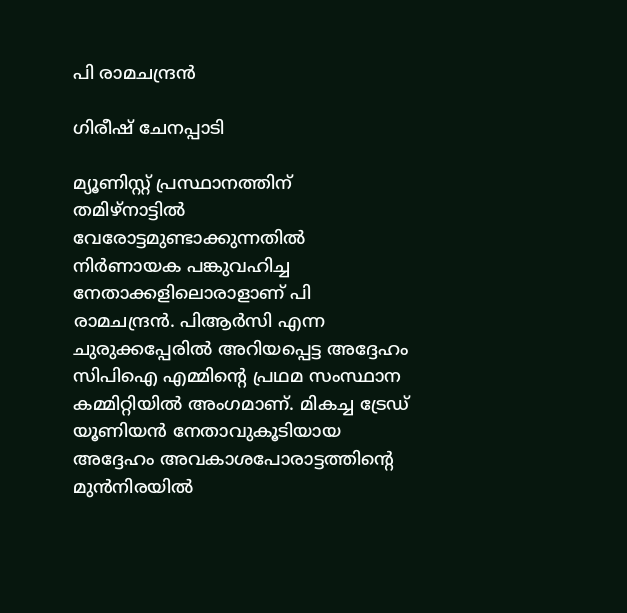പി രാമചന്ദ്രൻ

ഗിരീഷ്‌ ചേനപ്പാടി

മ്യൂണിസ്റ്റ്‌ പ്രസ്ഥാനത്തിന്‌ തമിഴ്‌നാട്ടിൽ വേരോട്ടമുണ്ടാക്കുന്നതിൽ നിർണായക പങ്കുവഹിച്ച നേതാക്കളിലൊരാളാണ്‌ പി രാമചന്ദ്രൻ. പിആർസി എന്ന ചുരുക്കപ്പേരിൽ അറിയപ്പെട്ട അദ്ദേഹം സിപിഐ എമ്മിന്റെ പ്രഥമ സംസ്ഥാന കമ്മിറ്റിയിൽ അംഗമാണ്‌. മികച്ച ട്രേഡ്‌ യൂണിയൻ നേതാവുകൂടിയായ അദ്ദേഹം അവകാശപോരാട്ടത്തിന്റെ മുൻനിരയിൽ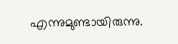എന്നുമുണ്ടായിരുന്നു.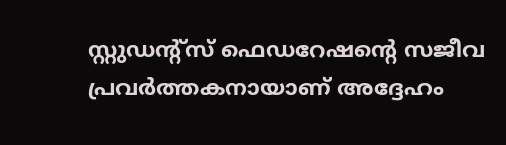സ്റ്റുഡന്റ്‌സ്‌ ഫെഡറേഷന്റെ സജീവ പ്രവർത്തകനായാണ്‌ അദ്ദേഹം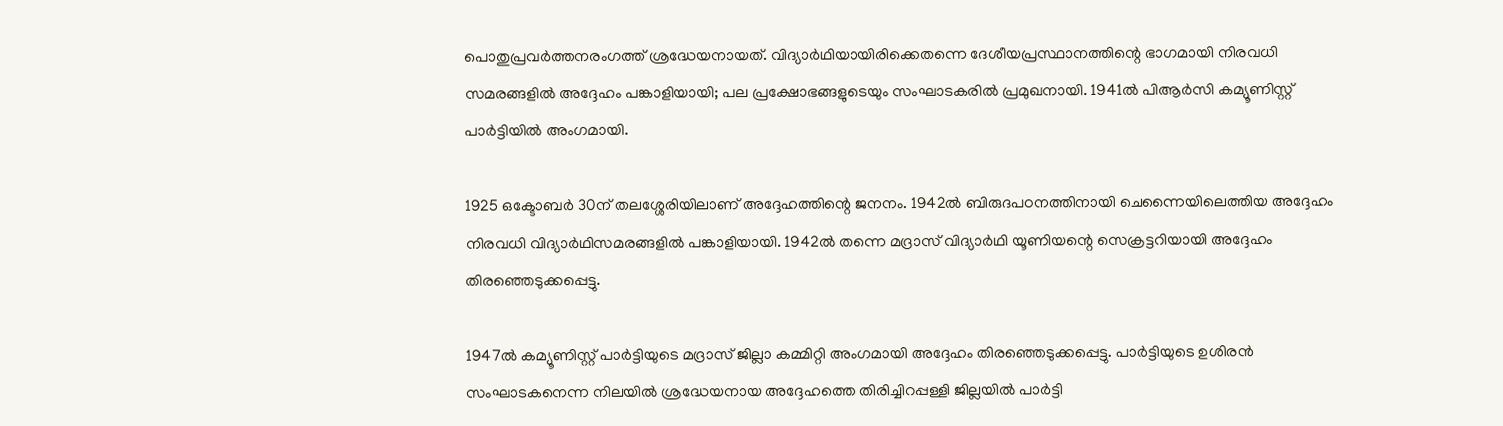പൊതുപ്രവർത്തനരംഗത്ത്‌ ശ്രദ്ധേയനായത്‌. വിദ്യാർഥിയായിരിക്കെതന്നെ ദേശീയപ്രസ്ഥാനത്തിന്റെ ഭാഗമായി നിരവധി സമരങ്ങളിൽ അദ്ദേഹം പങ്കാളിയായി; പല പ്രക്ഷോഭങ്ങളുടെയും സംഘാടകരിൽ പ്രമുഖനായി. 1941ൽ പിആർസി കമ്യൂണിസ്റ്റ്‌ പാർട്ടിയിൽ അംഗമായി.

1925 ഒക്ടോബർ 30ന്‌ തലശ്ശേരിയിലാണ്‌ അദ്ദേഹത്തിന്റെ ജനനം. 1942ൽ ബിരുദപഠനത്തിനായി ചെന്നൈയിലെത്തിയ അദ്ദേഹം നിരവധി വിദ്യാർഥിസമരങ്ങളിൽ പങ്കാളിയായി. 1942ൽ തന്നെ മദ്രാസ്‌ വിദ്യാർഥി യൂണിയന്റെ സെക്രട്ടറിയായി അദ്ദേഹം തിരഞ്ഞെടുക്കപ്പെട്ടു.

1947ൽ കമ്യൂണിസ്റ്റ്‌ പാർട്ടിയുടെ മദ്രാസ്‌ ജില്ലാ കമ്മിറ്റി അംഗമായി അദ്ദേഹം തിരഞ്ഞെടുക്കപ്പെട്ടു. പാർട്ടിയുടെ ഉശിരൻ സംഘാടകനെന്ന നിലയിൽ ശ്രദ്ധേയനായ അദ്ദേഹത്തെ തിരിച്ചിറപ്പള്ളി ജില്ലയിൽ പാർട്ടി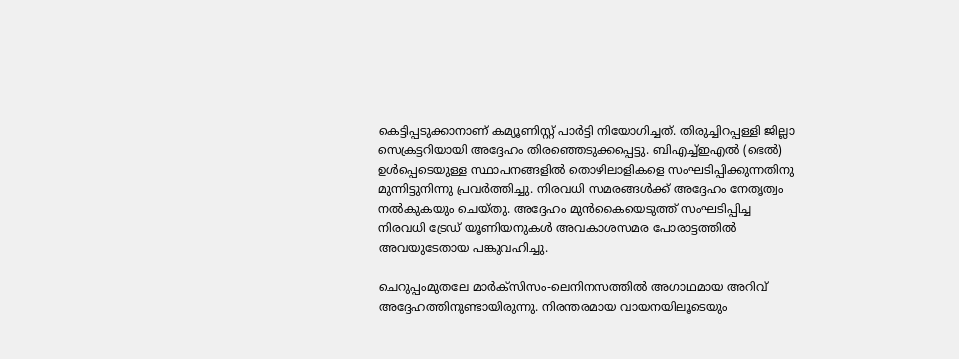കെട്ടിപ്പടുക്കാനാണ്‌ കമ്യൂണിസ്റ്റ്‌ പാർട്ടി നിയോഗിച്ചത്‌. തിരുച്ചിറപ്പള്ളി ജില്ലാ സെക്രട്ടറിയായി അദ്ദേഹം തിരഞ്ഞെടുക്കപ്പെട്ടു. ബിഎച്ച്‌ഇഎൽ (ഭെൽ) ഉൾപ്പെടെയുള്ള സ്ഥാപനങ്ങളിൽ തൊഴിലാളികളെ സംഘടിപ്പിക്കുന്നതിനു മുന്നിട്ടുനിന്നു പ്രവർത്തിച്ചു. നിരവധി സമരങ്ങൾക്ക്‌ അദ്ദേഹം നേതൃത്വം നൽകുകയും ചെയ്‌തു. അദ്ദേഹം മുൻകൈയെടുത്ത്‌ സംഘടിപ്പിച്ച നിരവധി ട്രേഡ്‌ യൂണിയനുകൾ അവകാശസമര പോരാട്ടത്തിൽ അവയുടേതായ പങ്കുവഹിച്ചു.

ചെറുപ്പംമുതലേ മാർക്‌സിസം‐ലെനിനസത്തിൽ അഗാഥമായ അറിവ്‌ അദ്ദേഹത്തിനുണ്ടായിരുന്നു. നിരന്തരമായ വായനയിലൂടെയും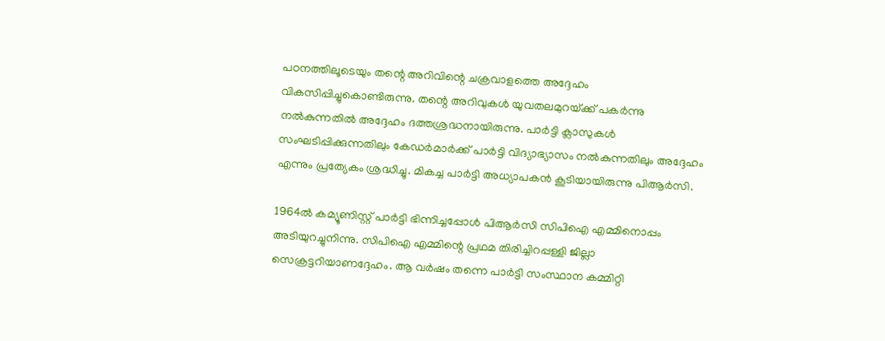പഠനത്തിലൂടെയും തന്റെ അറിവിന്റെ ചക്രവാളത്തെ അദ്ദേഹം വികസിപ്പിച്ചുകൊണ്ടിരുന്നു. തന്റെ അറിവുകൾ യുവതലമുറയ്‌ക്ക്‌ പകർന്നു നൽകുന്നതിൽ അദ്ദേഹം ദത്തശ്രദ്ധനായിരുന്നു. പാർട്ടി ക്ലാസുകൾ സംഘടിപ്പിക്കുന്നതിലും കേഡർമാർക്ക്‌ പാർട്ടി വിദ്യാഭ്യാസം നൽകുന്നതിലും അദ്ദേഹം എന്നും പ്രത്യേകം ശ്രദ്ധിച്ചു. മികച്ച പാർട്ടി അധ്യാപകൻ കൂടിയായിരുന്നു പിആർസി.

1964ൽ കമ്യൂണിസ്റ്റ്‌ പാർട്ടി ഭിന്നിച്ചപ്പോൾ പിആർസി സിപിഐ എമ്മിനൊപ്പം അടിയുറച്ചുനിന്നു. സിപിഐ എമ്മിന്റെ പ്രഥമ തിരിച്ചിറപ്പള്ളി ജില്ലാ സെക്രട്ടറിയാണദ്ദേഹം. ആ വർഷം തന്നെ പാർട്ടി സംസ്ഥാന കമ്മിറ്റി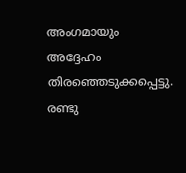അംഗമായും അദ്ദേഹം തിരഞ്ഞെടുക്കപ്പെട്ടു. രണ്ടു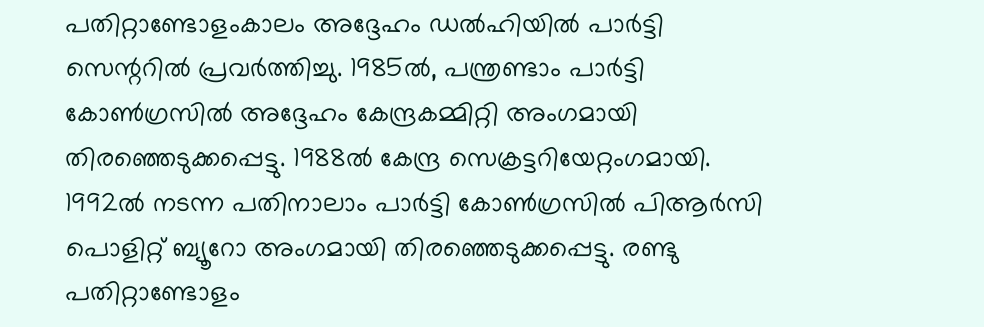പതിറ്റാണ്ടോളംകാലം അദ്ദേഹം ഡൽഹിയിൽ പാർട്ടി സെന്ററിൽ പ്രവർത്തിച്ചു. 1985ൽ, പന്ത്രണ്ടാം പാർട്ടി കോൺഗ്രസിൽ അദ്ദേഹം കേന്ദ്രകമ്മിറ്റി അംഗമായി തിരഞ്ഞെടുക്കപ്പെട്ടു. 1988ൽ കേന്ദ്ര സെക്രട്ടറിയേറ്റംഗമായി. 1992ൽ നടന്ന പതിനാലാം പാർട്ടി കോൺഗ്രസിൽ പിആർസി പൊളിറ്റ്‌ ബ്യൂറോ അംഗമായി തിരഞ്ഞെടുക്കപ്പെട്ടു. രണ്ടു പതിറ്റാണ്ടോളം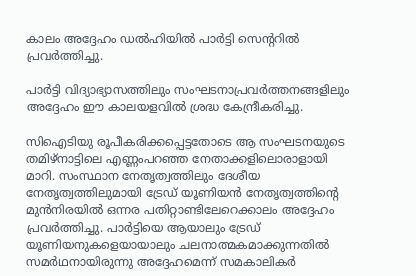കാലം അദ്ദേഹം ഡൽഹിയിൽ പാർട്ടി സെന്ററിൽ പ്രവർത്തിച്ചു.

പാർട്ടി വിദ്യാഭ്യാസത്തിലും സംഘടനാപ്രവർത്തനങ്ങളിലും അദ്ദേഹം ഈ കാലയളവിൽ ശ്രദ്ധ കേന്ദ്രീകരിച്ചു.

സിഐടിയു രൂപീകരിക്കപ്പെട്ടതോടെ ആ സംഘടനയുടെ തമിഴ്‌നാട്ടിലെ എണ്ണംപറഞ്ഞ നേതാക്കളിലൊരാളായി മാറി. സംസ്ഥാന നേതൃത്വത്തിലും ദേശീയ നേതൃത്വത്തിലുമായി ട്രേഡ്‌ യൂണിയൻ നേതൃത്വത്തിന്റെ മുൻനിരയിൽ ഒന്നര പതിറ്റാണ്ടിലേറെക്കാലം അദ്ദേഹം പ്രവർത്തിച്ചു. പാർട്ടിയെ ആയാലും ട്രേഡ്‌ യൂണിയനുകളെയായാലും ചലനാത്മകമാക്കുന്നതിൽ സമർഥനായിരുന്നു അദ്ദേഹമെന്ന്‌ സമകാലികർ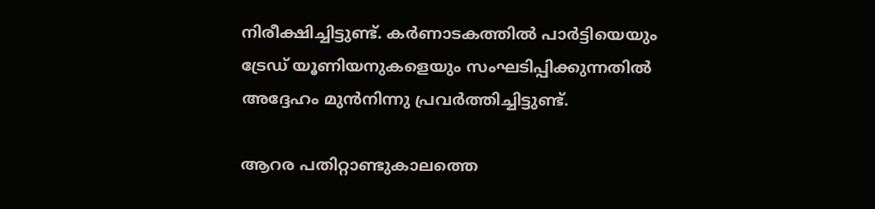നിരീക്ഷിച്ചിട്ടുണ്ട്‌. കർണാടകത്തിൽ പാർട്ടിയെയും ട്രേഡ്‌ യൂണിയനുകളെയും സംഘടിപ്പിക്കുന്നതിൽ അദ്ദേഹം മുൻനിന്നു പ്രവർത്തിച്ചിട്ടുണ്ട്‌.

ആറര പതിറ്റാണ്ടുകാലത്തെ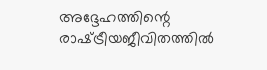അദ്ദേഹത്തിന്റെ രാഷ്‌ട്രീയജീവിതത്തിൽ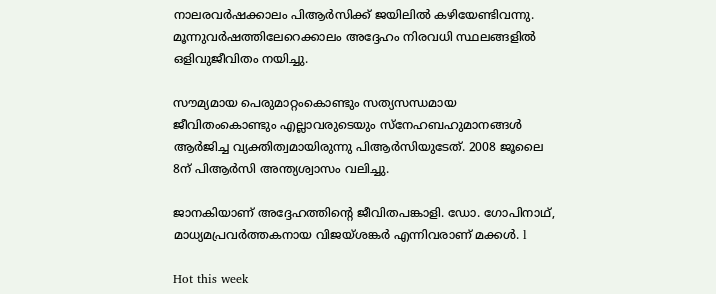നാലരവർഷക്കാലം പിആർസിക്ക്‌ ജയിലിൽ കഴിയേണ്ടിവന്നു. മൂന്നുവർഷത്തിലേറെക്കാലം അദ്ദേഹം നിരവധി സ്ഥലങ്ങളിൽ ഒളിവുജീവിതം നയിച്ചു.

സൗമ്യമായ പെരുമാറ്റംകൊണ്ടും സത്യസന്ധമായ ജീവിതംകൊണ്ടും എല്ലാവരുടെയും സ്‌നേഹബഹുമാനങ്ങൾ ആർജിച്ച വ്യക്തിത്വമായിരുന്നു പിആർസിയുടേത്‌. 2008 ജൂലൈ 8ന്‌ പിആർസി അന്ത്യശ്വാസം വലിച്ചു.

ജാനകിയാണ്‌ അദ്ദേഹത്തിന്റെ ജീവിതപങ്കാളി. ഡോ. ഗോപിനാഥ്‌, മാ‌ധ്യമപ്രവർത്തകനായ വിജയ്‌ശങ്കർ എന്നിവരാണ്‌ മക്കൾ. l

Hot this week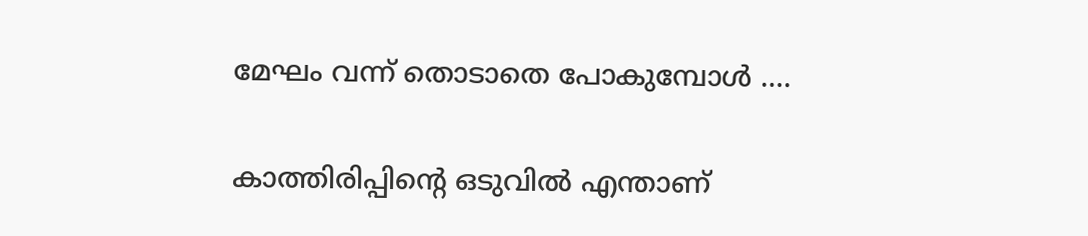മേഘം വന്ന് തൊടാതെ പോകുമ്പോൾ ….

കാത്തിരിപ്പിന്റെ ഒടുവിൽ എന്താണ്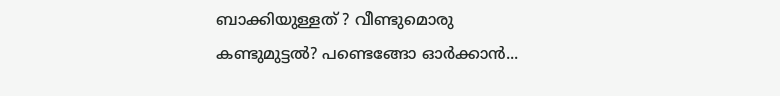ബാക്കിയുള്ളത് ? വീണ്ടുമൊരു കണ്ടുമുട്ടൽ? പണ്ടെങ്ങോ ഓർക്കാൻ...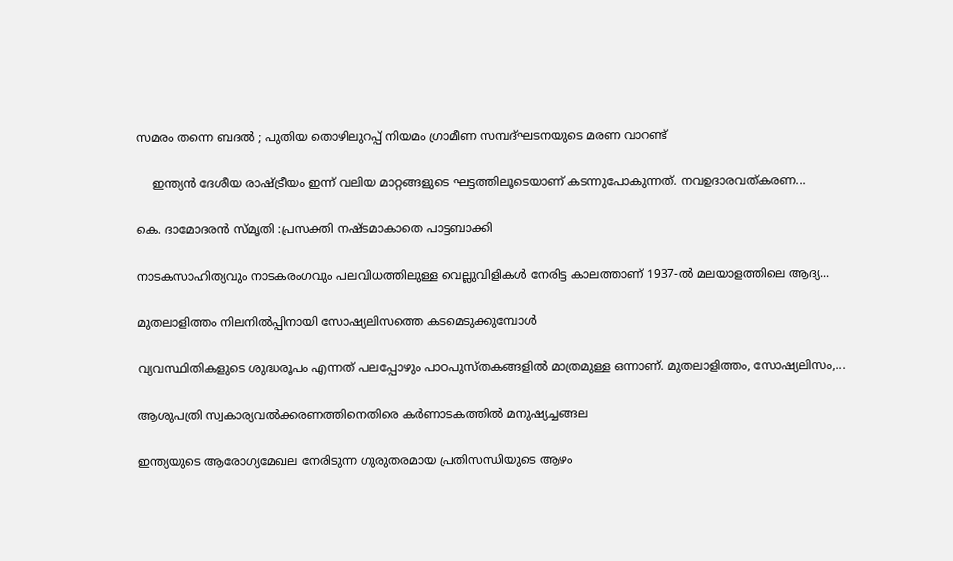സമരം തന്നെ ബദൽ ; പുതിയ തൊഴിലുറപ്പ് നിയമം ഗ്രാമീണ സമ്പദ്ഘടനയുടെ മരണ വാറണ്ട്

    ഇന്ത്യൻ ദേശീയ രാഷ്ട്രീയം ഇന്ന് വലിയ മാറ്റങ്ങളുടെ ഘട്ടത്തിലൂടെയാണ് കടന്നുപോകുന്നത്. നവഉദാരവത്കരണ...

കെ. ദാമോദരൻ സ്മൃതി :പ്രസക്തി നഷ്ടമാകാതെ പാട്ടബാക്കി

നാടകസാഹിത്യവും നാടകരംഗവും പലവിധത്തിലുള്ള വെല്ലുവിളികൾ നേരിട്ട കാലത്താണ് 1937-ൽ മലയാളത്തിലെ ആദ്യ...

മുതലാളിത്തം നിലനിൽപ്പിനായി സോഷ്യലിസത്തെ കടമെടുക്കുമ്പോൾ

വ്യവസ്ഥിതികളുടെ ശുദ്ധരൂപം എന്നത് പലപ്പോഴും പാഠപുസ്തകങ്ങളിൽ മാത്രമുള്ള ഒന്നാണ്. മുതലാളിത്തം, സോഷ്യലിസം,...

ആശുപത്രി സ്വകാര്യവൽക്കരണത്തിനെതിരെ കർണാടകത്തിൽ മനുഷ്യച്ചങ്ങല

ഇന്ത്യയുടെ ആരോഗ്യമേഖല നേരിടുന്ന ഗുരുതരമായ പ്രതിസന്ധിയുടെ ആഴം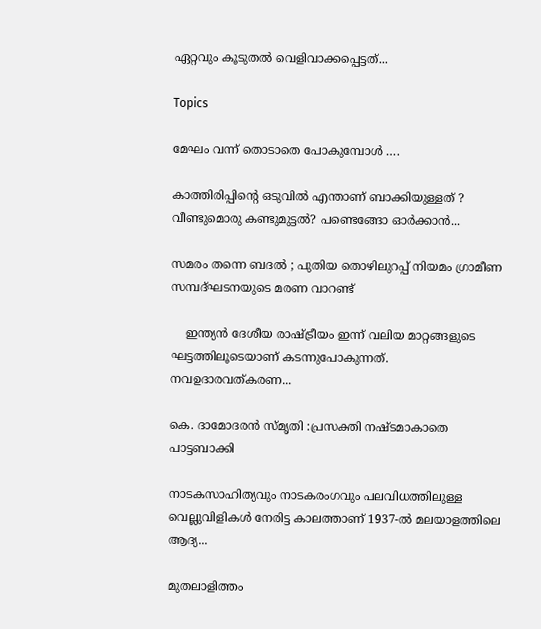ഏറ്റവും കൂടുതൽ വെളിവാക്കപ്പെട്ടത്‌...

Topics

മേഘം വന്ന് തൊടാതെ പോകുമ്പോൾ ….

കാത്തിരിപ്പിന്റെ ഒടുവിൽ എന്താണ് ബാക്കിയുള്ളത് ? വീണ്ടുമൊരു കണ്ടുമുട്ടൽ? പണ്ടെങ്ങോ ഓർക്കാൻ...

സമരം തന്നെ ബദൽ ; പുതിയ തൊഴിലുറപ്പ് നിയമം ഗ്രാമീണ സമ്പദ്ഘടനയുടെ മരണ വാറണ്ട്

    ഇന്ത്യൻ ദേശീയ രാഷ്ട്രീയം ഇന്ന് വലിയ മാറ്റങ്ങളുടെ ഘട്ടത്തിലൂടെയാണ് കടന്നുപോകുന്നത്. നവഉദാരവത്കരണ...

കെ. ദാമോദരൻ സ്മൃതി :പ്രസക്തി നഷ്ടമാകാതെ പാട്ടബാക്കി

നാടകസാഹിത്യവും നാടകരംഗവും പലവിധത്തിലുള്ള വെല്ലുവിളികൾ നേരിട്ട കാലത്താണ് 1937-ൽ മലയാളത്തിലെ ആദ്യ...

മുതലാളിത്തം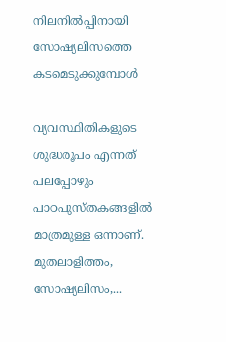നിലനിൽപ്പിനായി സോഷ്യലിസത്തെ കടമെടുക്കുമ്പോൾ

വ്യവസ്ഥിതികളുടെ ശുദ്ധരൂപം എന്നത് പലപ്പോഴും പാഠപുസ്തകങ്ങളിൽ മാത്രമുള്ള ഒന്നാണ്. മുതലാളിത്തം, സോഷ്യലിസം,...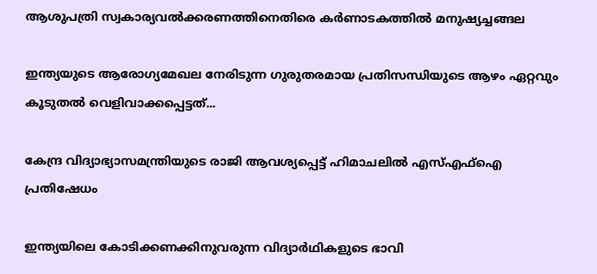ആശുപത്രി സ്വകാര്യവൽക്കരണത്തിനെതിരെ കർണാടകത്തിൽ മനുഷ്യച്ചങ്ങല

ഇന്ത്യയുടെ ആരോഗ്യമേഖല നേരിടുന്ന ഗുരുതരമായ പ്രതിസന്ധിയുടെ ആഴം ഏറ്റവും കൂടുതൽ വെളിവാക്കപ്പെട്ടത്‌...

കേന്ദ്ര വിദ്യാഭ്യാസമന്ത്രിയുടെ രാജി ആവശ്യപ്പെട്ട്‌ ഹിമാചലിൽ എസ്‌എഫ്‌ഐ പ്രതിഷേധം

ഇന്ത്യയിലെ കോടിക്കണക്കിനുവരുന്ന വിദ്യാർഥികളുടെ ഭാവി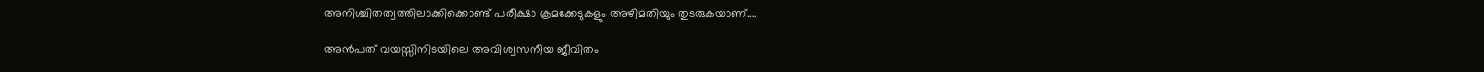അനിശ്ചിതത്വത്തിലാക്കിക്കൊണ്ട്‌ പരീക്ഷാ ക്രമക്കേടുകളും അഴിമതിയും തുടരുകയാണ്‌....

അൻപത് വയസ്സിനിടയിലെ അവിശ്വസനീയ ജീവിതം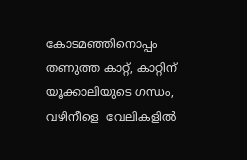കോടമഞ്ഞിനൊപ്പം തണുത്ത കാറ്റ്, കാറ്റിന് യൂക്കാലിയുടെ ഗന്ധം, വഴിനീളെ  വേലികളിൽ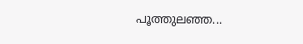പൂത്തുലഞ്ഞ...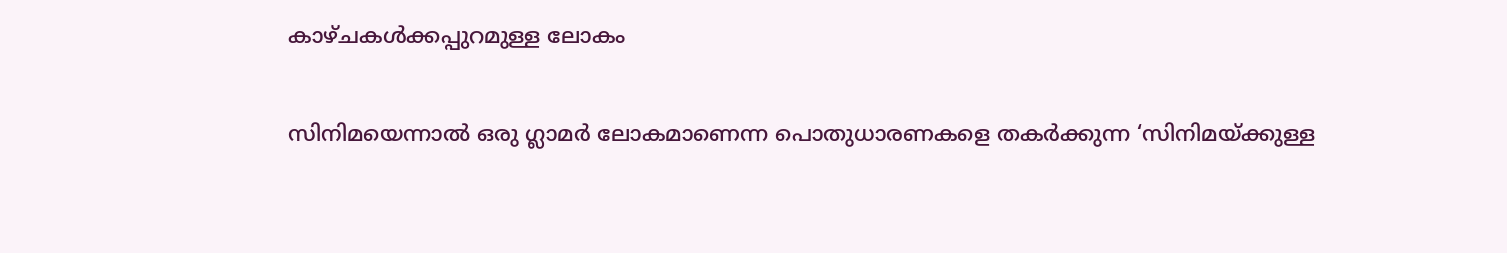കാഴ്ചകൾക്കപ്പുറമുള്ള ലോകം

സിനിമയെന്നാൽ ഒരു ഗ്ലാമർ ലോകമാണെന്ന പൊതുധാരണകളെ തകർക്കുന്ന ‘സിനിമയ്‌ക്കുള്ള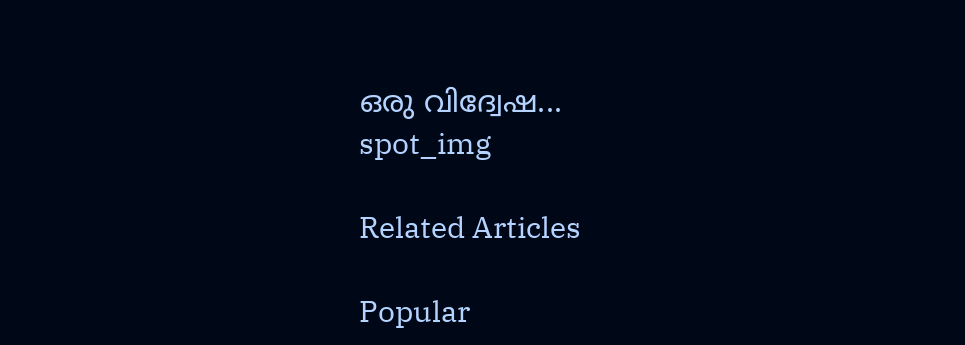ഒരു വിദ്വേഷ...
spot_img

Related Articles

Popular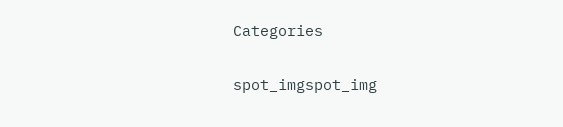Categories

spot_imgspot_img